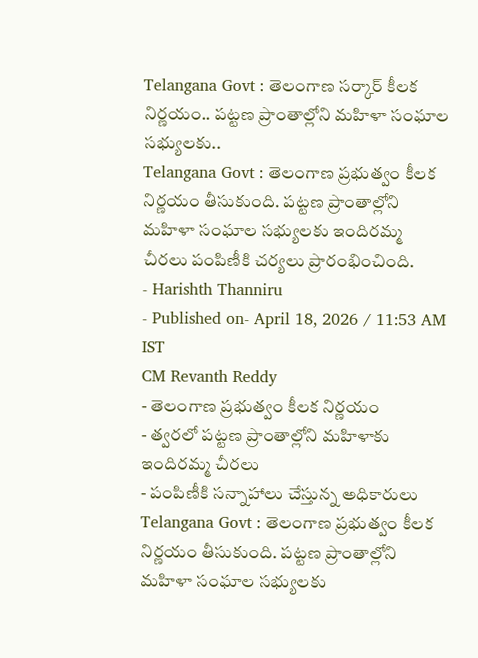Telangana Govt : తెలంగాణ సర్కార్ కీలక నిర్ణయం.. పట్టణ ప్రాంతాల్లోని మహిళా సంఘాల సభ్యులకు..
Telangana Govt : తెలంగాణ ప్రభుత్వం కీలక నిర్ణయం తీసుకుంది. పట్టణ ప్రాంతాల్లోని మహిళా సంఘాల సభ్యులకు ఇందిరమ్మ చీరలు పంపిణీకి చర్యలు ప్రారంభించింది.
- Harishth Thanniru
- Published on- April 18, 2026 / 11:53 AM IST
CM Revanth Reddy
- తెలంగాణ ప్రభుత్వం కీలక నిర్ణయం
- త్వరలో పట్టణ ప్రాంతాల్లోని మహిళాకు ఇందిరమ్మ చీరలు
- పంపిణీకి సన్నాహాలు చేస్తున్న అధికారులు
Telangana Govt : తెలంగాణ ప్రభుత్వం కీలక నిర్ణయం తీసుకుంది. పట్టణ ప్రాంతాల్లోని మహిళా సంఘాల సభ్యులకు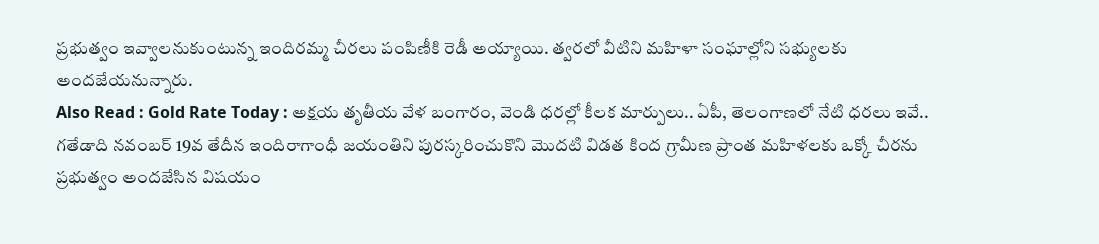ప్రభుత్వం ఇవ్వాలనుకుంటున్న ఇందిరమ్మ చీరలు పంపిణీకి రెడీ అయ్యాయి. త్వరలో వీటిని మహిళా సంఘాల్లోని సభ్యులకు అందజేయనున్నారు.
Also Read : Gold Rate Today : అక్షయ తృతీయ వేళ బంగారం, వెండి ధరల్లో కీలక మార్పులు.. ఏపీ, తెలంగాణలో నేటి ధరలు ఇవే..
గతేడాది నవంబర్ 19వ తేదీన ఇందిరాగాంధీ జయంతిని పురస్కరించుకొని మొదటి విడత కింద గ్రామీణ ప్రాంత మహిళలకు ఒక్కో చీరను ప్రభుత్వం అందజేసిన విషయం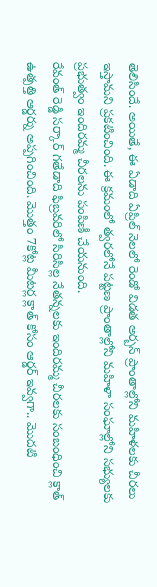తెలిసిందే. అయితే, ఈ ఏడాది ఏప్రిల్ నెలలో రెండో విడత అర్బన్ ప్రాంతాల్లోని మహిళలకు చీరలు ఇస్తామని ప్రకటించింది. ఈ క్రమంలో త్వరలోనే పట్టణ ప్రాంతాల్లోని మహిళా సంఘాల్లోని సభ్యులకు ప్రభుత్వం ఇందిరమ్మ చీరలను పంపిణీ చేయనుంది.
రేవంత్ రెడ్డి సర్కార్ గతేడాది ఫిబ్రవరిలో సిరిసిల్ల నేతన్నలకు ఇందిరమ్మ చీరలకు సంబంధించి క్లాత్ ఉత్పత్తి ఆర్డర్ను అప్పగించింది. మొత్తం 7కోట్ల మీటర్ల క్లాత్ కోసం ఆర్డర్ ఇవ్వగా.. మొదటి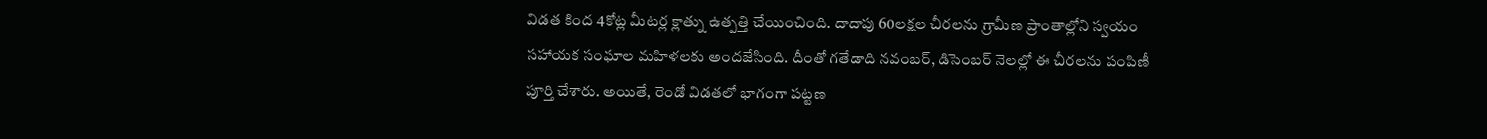విడత కింద 4కోట్ల మీటర్ల క్లాత్ను ఉత్పత్తి చేయించింది. దాదాపు 60లక్షల చీరలను గ్రామీణ ప్రాంతాల్లోని స్వయం సహాయక సంఘాల మహిళలకు అందజేసింది. దీంతో గతేడాది నవంబర్, డిసెంబర్ నెలల్లో ఈ చీరలను పంపిణీ పూర్తి చేశారు. అయితే, రెండో విడతలో భాగంగా పట్టణ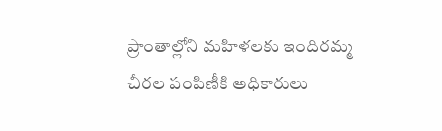ప్రాంతాల్లోని మహిళలకు ఇందిరమ్మ చీరల పంపిణీకి అధికారులు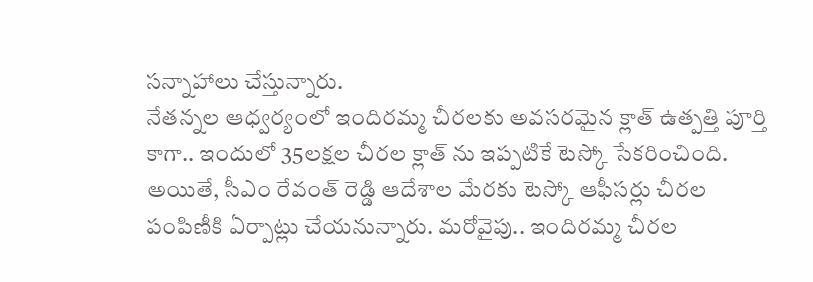సన్నాహాలు చేస్తున్నారు.
నేతన్నల ఆధ్వర్యంలో ఇందిరమ్మ చీరలకు అవసరమైన క్లాత్ ఉత్పత్తి పూర్తి కాగా.. ఇందులో 35లక్షల చీరల క్లాత్ ను ఇప్పటికే టెస్కో సేకరించింది. అయితే, సీఎం రేవంత్ రెడ్డి ఆదేశాల మేరకు టెస్కో ఆఫీసర్లు చీరల పంపిణీకి ఏర్పాట్లు చేయనున్నారు. మరోవైపు.. ఇందిరమ్మ చీరల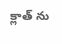క్లాత్ ను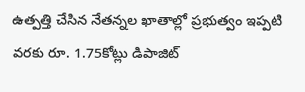ఉత్పత్తి చేసిన నేతన్నల ఖాతాల్లో ప్రభుత్వం ఇప్పటి వరకు రూ. 1.75కోట్లు డిపాజిట్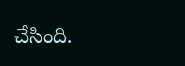చేసింది.